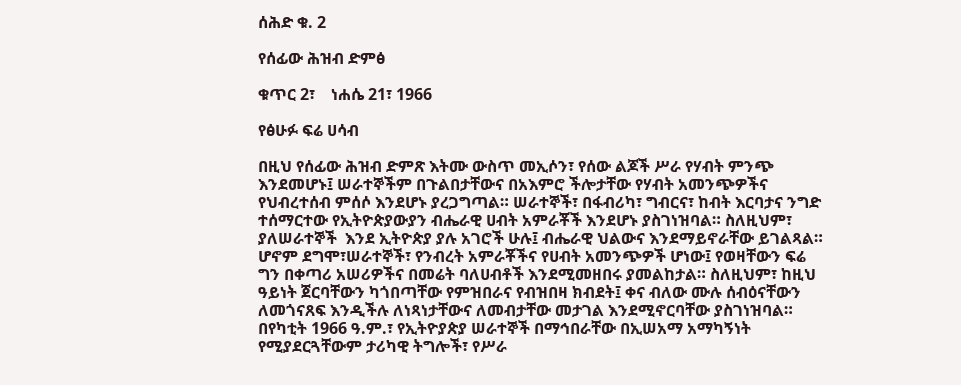ሰሕድ ቁ. 2

የሰፊው ሕዝብ ድምፅ

ቁጥር 2፣    ነሐሴ 21፣ 1966

የፅሁፉ ፍሬ ሀሳብ

በዚህ የሰፊው ሕዝብ ድምጽ እትሙ ውስጥ መኢሶን፣ የሰው ልጆች ሥራ የሃብት ምንጭ እንደመሆኑ፤ ሠራተኞችም በጉልበታቸውና በአእምሮ ችሎታቸው የሃብት አመንጭዎችና የህብረተሰብ ምሰሶ እንደሆኑ ያረጋግጣል። ሠራተኞች፣ በፋብሪካ፣ ግብርና፣ ከብት እርባታና ንግድ ተሰማርተው የኢትዮጵያውያን ብሔራዊ ሀብት አምራቾች እንደሆኑ ያስገነዝባል። ስለዚህም፣ ያለሠራተኞች  እንደ ኢትዮጵያ ያሉ አገሮች ሁሉ፤ ብሔራዊ ህልውና እንደማይኖራቸው ይገልጻል። ሆኖም ደግሞ፣ሠራተኞች፣ የንብረት አምራቾችና የሀብት አመንጭዎች ሆነው፤ የወዛቸውን ፍሬ ግን በቀጣሪ አሠሪዎችና በመሬት ባለሀብቶች እንደሚመዘበሩ ያመልከታል። ስለዚህም፣ ከዚህ ዓይነት ጀርባቸውን ካጎበጣቸው የምዝበራና የብዝበዛ ክብደት፤ ቀና ብለው ሙሉ ሰብዕናቸውን ለመጎናጸፍ እንዲችሉ ለነጻነታቸውና ለመብታቸው መታገል እንደሚኖርባቸው ያስገነዝባል።
በየካቲት 1966 ዓ.ም.፣ የኢትዮያጵያ ሠራተኞች በማኅበራቸው በኢሠአማ አማካኝነት የሚያደርጓቸውም ታሪካዊ ትግሎች፣ የሥራ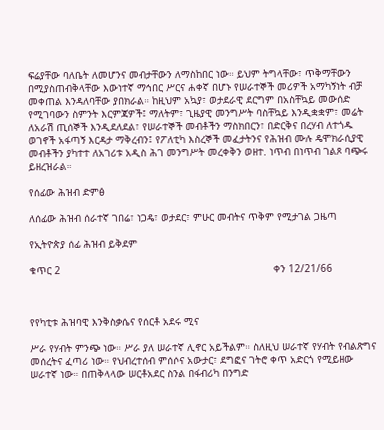ፍሬያቸው ባለቤት ለመሆንና መብታቸውን ለማስከበር ነው። ይህም ትግላቸው፣ ጥቅማቸውን በሚያስጠብቅላቸው እውነተኛ ማኅበር ሥርና ሐቀኛ በሆኑ የሠራተኞች መሪዎች አማካኝነት ብቻ መቀጠል እንዳለባቸው ያበክራል። ከዚህም አኳያ፣ ወታደራዊ ደርግም በአስቸኳይ መውሰድ የሚገባውን ስምንት እርምጃዎች፤ ማለትም፣ ጊዜያዊ መንግሥት ባስቸኳይ እንዲቋቋም፣ መሬት ለአራሽ ጢሰኞች እንዲደለደል፣ የሠራተኞች መብቶችን ማስክበርን፣ በድርቅና በረሃብ ለተጎዱ ወገኖች አፋጣኝ እርዳታ ማቅረብን፤ የፖለቲካ እስረኞች መፈታትንና የሕዝብ ሙሉ ዴሞክራሲያዊ መብቶችን ያካተተ ለአገሪቱ አዲስ ሕገ መንግሥት መረቀቅን ወዘተ. ነጥብ በነጥብ ገልጾ ባጭሩ ይዘረዝራል።

የሰፊው ሕዝብ ድምፅ

ለሰፊው ሕዝብ ሰራተኛ ገበሬ፣ ነጋዴ፣ ወታደር፣ ምሁር መብትና ጥቅም የሚታገል ጋዜጣ

የኢትዮጵያ ሰፊ ሕዝብ ይቅደም

ቁጥር 2                                                                       ቀን 12/21/66



የየካቲቱ ሕዝባዊ እንቅስቃሴና የሰርቶ አደሩ ሚና

ሥራ የሃብት ምንጭ ነው። ሥራ ያለ ሠራተኛ ሊኖር አይችልም። ስለዚህ ሠራተኛ የሃብት የብልጽግና መሰረትና ፈጣሪ ነው። የህብረተሰብ ምሰሶና አውታር፣ ደግፎና ገትሮ ቀጥ አድርጎ የሚይዘው ሠራተኛ ነው። በጠቅላላው ሠርቶአደር ስንል በፋብሪካ በንግድ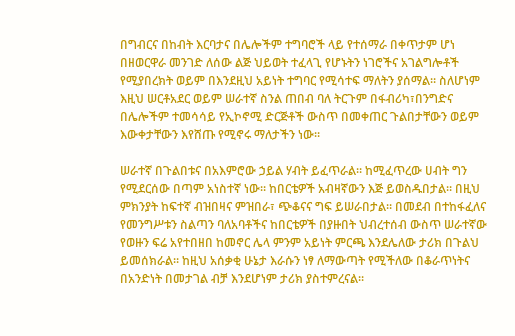በግብርና በከብት እርባታና በሌሎችም ተግባሮች ላይ የተሰማራ በቀጥታም ሆነ በዘወርዋራ መንገድ ለሰው ልጅ ህይወት ተፈላጊ የሆኑትን ነገሮችና አገልግሎቶች የሚያበረክት ወይም በእንደዚህ አይነት ተግባር የሚሳተፍ ማለትን ያሰማል። ስለሆነም እዚህ ሠርቶአደር ወይም ሠራተኛ ስንል ጠበብ ባለ ትርጉም በፋብሪካ፣በንግድና በሌሎችም ተመሳሳይ የኢኮኖሚ ድርጅቶች ውስጥ በመቀጠር ጉልበታቸውን ወይም እውቀታቸውን እየሸጡ የሚኖሩ ማለታችን ነው።

ሠራተኛ በጉልበቱና በአእምሮው ኃይል ሃብት ይፈጥራል። ከሚፈጥረው ሀብት ግን የሚደርሰው በጣም አነስተኛ ነው። ከበርቴዎች አብዛኛውን እጅ ይወስዱበታል። በዚህ ምክንያት ከፍተኛ ብዝበዛና ምዝበራ፣ ጭቆናና ግፍ ይሠራበታል። በመደብ በተከፋፈለና የመንግሥቱን ስልጣን ባለአባቶችና ከበርቴዎች በያዙበት ህብረተሰብ ውስጥ ሠራተኛው የወዙን ፍሬ አየተበዘበ ከመኖር ሌላ ምንም አይነት ምርጫ እንደሌለው ታሪክ በጉልህ ይመሰክራል። ከዚህ አሰቃቂ ሁኔታ እራሱን ነፃ ለማውጣት የሚችለው በቆራጥነትና በአንድነት በመታገል ብቻ እንደሆነም ታሪክ ያስተምረናል።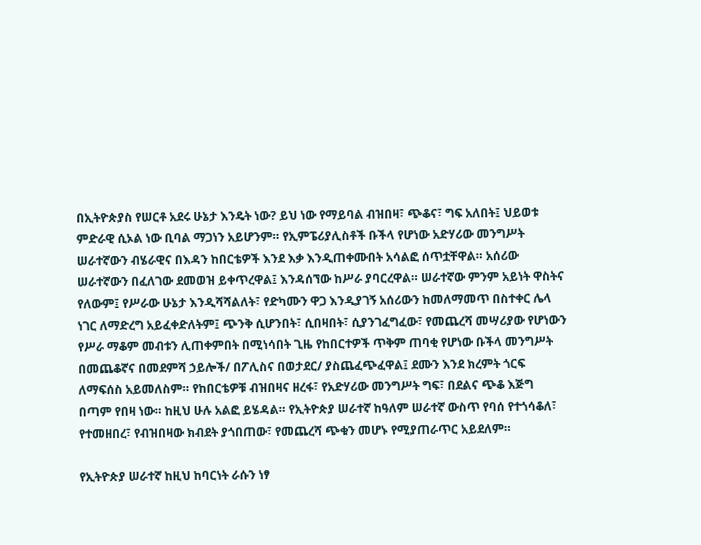በኢትዮጵያስ የሠርቶ አደሩ ሁኔታ እንዴት ነው? ይህ ነው የማይባል ብዝበዛ፣ ጭቆና፣ ግፍ አለበት፤ ህይወቱ ምድራዊ ሲኦል ነው ቢባል ማጋነን አይሆንም። የኢምፔሪያሊስቶች ቡችላ የሆነው አድሃሪው መንግሥት ሠራተኛውን ብሄራዊና በእዳን ከበርቴዎች እንደ እቃ እንዲጠቀሙበት አሳልፎ ሰጥቷቸዋል። አሰሪው ሠራተኛውን በፈለገው ደመወዝ ይቀጥረዋል፤ እንዳሰኘው ከሥራ ያባርረዋል። ሠራተኛው ምንም አይነት ዋስትና የለውም፤ የሥራው ሁኔታ እንዲሻሻልለት፣ የድካሙን ዋጋ እንዲያገኝ አሰሪውን ከመለማመጥ በስተቀር ሌላ ነገር ለማድረግ አይፈቀድለትም፤ ጭንቅ ሲሆንበት፣ ሲበዛበት፣ ሲያንገፈግፈው፣ የመጨረሻ መሣሪያው የሆነውን የሥራ ማቆም መብቱን ሊጠቀምበት በሚነሳበት ጊዜ የከበርተዎች ጥቅም ጠባቂ የሆነው ቡችላ መንግሥት በመጨቆኛና በመደምሻ ኃይሎች/ በፖሊስና በወታደር/ ያስጨፈጭፈዋል፤ ደሙን እንደ ክረምት ጎርፍ ለማፍሰስ አይመለስም። የከበርቴዎቹ ብዝበዛና ዘረፋ፣ የአድሃሪው መንግሥት ግፍ፣ በደልና ጭቆ እጅግ በጣም የበዛ ነው። ከዚህ ሁሉ አልፎ ይሄዳል። የኢትዮጵያ ሠራተኛ ከዓለም ሠራተኛ ውስጥ የባሰ የተጎሳቆለ፣ የተመዘበረ፣ የብዝበዛው ክብደት ያጎበጠው፣ የመጨረሻ ጭቁን መሆኑ የሚያጠራጥር አይደለም።

የኢትዮጵያ ሠራተኛ ከዚህ ከባርነት ራሱን ነፃ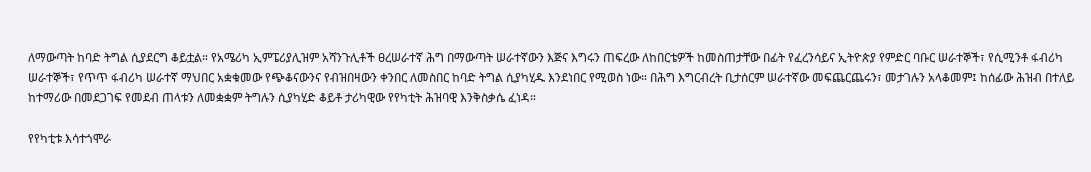ለማውጣት ከባድ ትግል ሲያደርግ ቆይቷል። የአሜሪካ ኢምፔሪያሊዝም አሻንጉሊቶች ፀረሠራተኛ ሕግ በማውጣት ሠራተኛውን እጅና እግሩን ጠፍረው ለከበርቴዎች ከመስጠታቸው በፊት የፈረንሳይና ኢትዮጵያ የምድር ባቡር ሠራተኞች፣ የሲሚንቶ ፋብሪካ ሠራተኞች፣ የጥጥ ፋብሪካ ሠራተኛ ማህበር አቋቁመው የጭቆናውንና የብዝበዛውን ቀንበር ለመስበር ከባድ ትግል ሲያካሂዱ እንደነበር የሚወስ ነው። በሕግ እግርብረት ቢታሰርም ሠራተኛው መፍጨርጨሩን፣ መታገሉን አላቆመም፤ ከሰፊው ሕዝብ በተለይ ከተማሪው በመደጋገፍ የመደብ ጠላቱን ለመቋቋም ትግሉን ሲያካሂድ ቆይቶ ታሪካዊው የየካቲት ሕዝባዊ እንቅስቃሴ ፈነዳ።

የየካቲቱ እሳተጎሞራ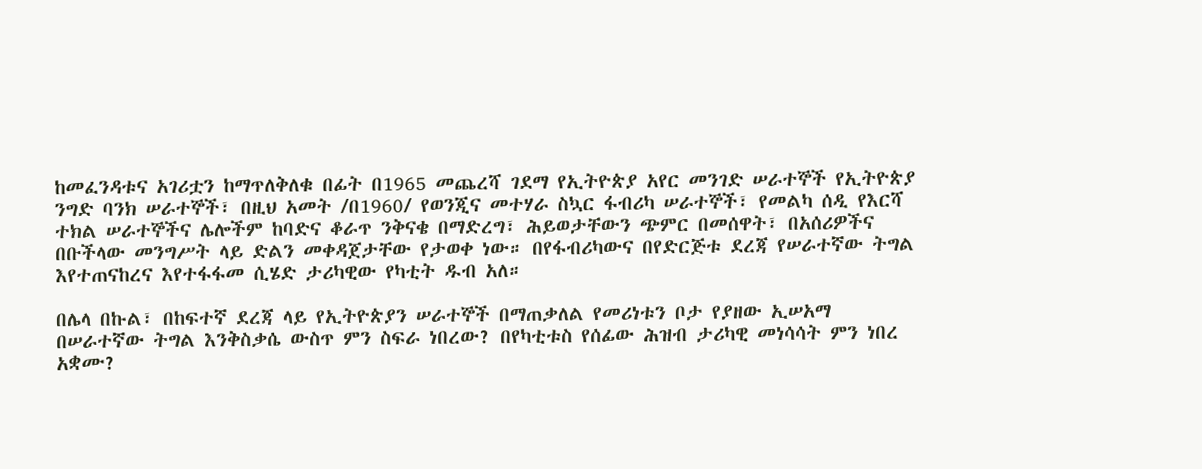ከመፈንዳቱና አገሪቷን ከማጥለቅለቁ በፊት በ1965 መጨረሻ ገደማ የኢትዮጵያ አየር መንገድ ሠራተኞች የኢትዮጵያ ንግድ ባንክ ሠራተኞች፣ በዚህ አመት /በ1960/ የወንጂና መተሃራ ስኳር ፋብሪካ ሠራተኞች፣ የመልካ ሰዲ የእርሻ ተክል ሠራተኞችና ሌሎችም ከባድና ቆራጥ ንቅናቄ በማድረግ፣ ሕይወታቸውን ጭምር በመሰዋት፣ በአሰሪዎችና በቡችላው መንግሥት ላይ ድልን መቀዳጀታቸው የታወቀ ነው። በየፋብሪካውና በየድርጅቱ ደረጃ የሠራተኛው ትግል እየተጠናከረና እየተፋፋመ ሲሄድ ታሪካዊው የካቲት ዱብ አለ።

በሌላ በኩል፣ በከፍተኛ ደረጃ ላይ የኢትዮጵያን ሠራተኞች በማጠቃለል የመሪነቱን ቦታ የያዘው ኢሠአማ በሠራተኛው ትግል እንቅስቃሴ ውስጥ ምን ስፍራ ነበረው? በየካቲቱስ የሰፊው ሕዝብ ታሪካዊ መነሳሳት ምን ነበረ አቋሙ?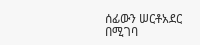ሰፊውን ሠርቶአደር በሚገባ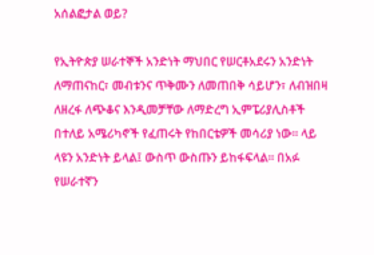አሰልፎታል ወይ?

የኢትዮጵያ ሠራተኞች አንድነት ማህበር የሠርቶአደሩን አንድነት ለማጠናከር፣ መብቱንና ጥቅሙን ለመጠበቅ ሳይሆን፣ ለብዝበዛ ለዘረፋ ለጭቆና እንዲመቻቸው ለማድረግ ኢምፔሪያሊስቶች በተለይ አሜሪካኖች የፈጠሩት የከበርቴዎች መሳሪያ ነው። ላይ ላዩን አንድነት ይላል፤ ውስጥ ውስጡን ይከፋፍላል። በአፉ የሠራተኛን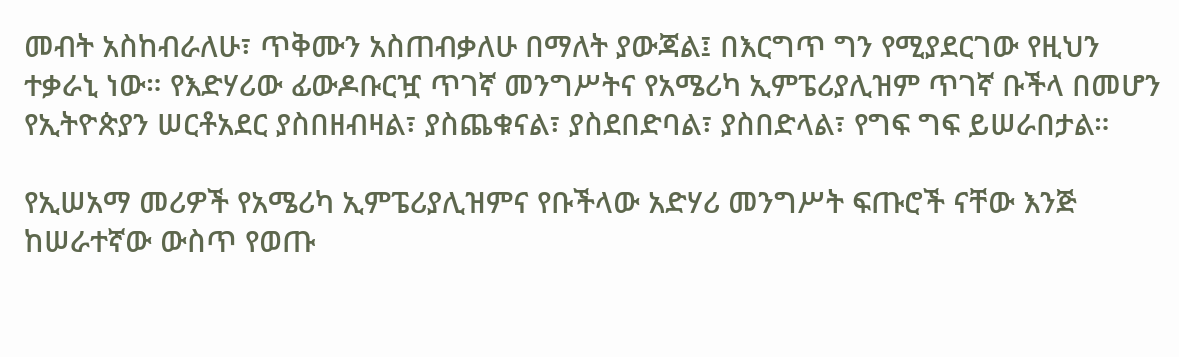መብት አስከብራለሁ፣ ጥቅሙን አስጠብቃለሁ በማለት ያውጃል፤ በእርግጥ ግን የሚያደርገው የዚህን ተቃራኒ ነው። የእድሃሪው ፊውዶቡርዧ ጥገኛ መንግሥትና የአሜሪካ ኢምፔሪያሊዝም ጥገኛ ቡችላ በመሆን የኢትዮጵያን ሠርቶአደር ያስበዘብዛል፣ ያስጨቁናል፣ ያስደበድባል፣ ያስበድላል፣ የግፍ ግፍ ይሠራበታል።

የኢሠአማ መሪዎች የአሜሪካ ኢምፔሪያሊዝምና የቡችላው አድሃሪ መንግሥት ፍጡሮች ናቸው እንጅ ከሠራተኛው ውስጥ የወጡ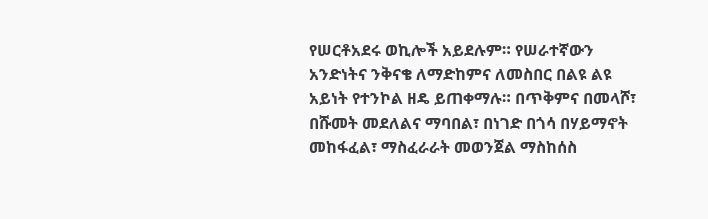የሠርቶአደሩ ወኪሎች አይደሉም። የሠራተኛውን አንድነትና ንቅናቄ ለማድከምና ለመስበር በልዩ ልዩ አይነት የተንኮል ዘዴ ይጠቀማሉ። በጥቅምና በመላሾ፣ በሹመት መደለልና ማባበል፣ በነገድ በጎሳ በሃይማኖት መከፋፈል፣ ማስፈራራት መወንጀል ማስከሰስ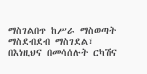ማስገልበጥ ከሥራ ማስወጣት ማስደብደብ ማስገደል፣ በእነዚህና በመሳሰሉት ርካሽና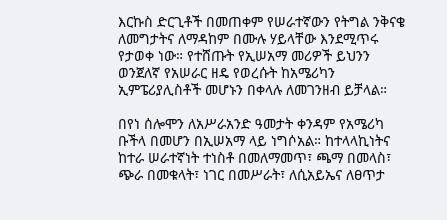እርኩስ ድርጊቶች በመጠቀም የሠራተኛውን የትግል ንቅናቄ ለመግታትና ለማዳከም በሙሉ ሃይላቸው እንደሚጥሩ የታወቀ ነው። የተሸጡት የኢሠአማ መሪዎች ይህንን ወንጀለኛ የአሠራር ዘዴ የወረሱት ከአሜሪካን ኢምፔሪያሊስቶች መሆኑን በቀላሉ ለመገንዘብ ይቻላል።

በየነ ሰሎሞን ለአሥራአንድ ዓመታት ቀንዳም የአሜሪካ ቡችላ በመሆን በኢሠአማ ላይ ነግሶአል። ከተላላኪነትና ከተራ ሠራተኛነት ተነስቶ በመለማመጥ፣ ጫማ በመላስ፣ ጭራ በመቁላት፣ ነገር በመሥራት፣ ለሲአይኤና ለፀጥታ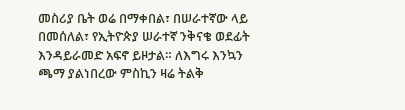መስሪያ ቤት ወሬ በማቀበል፣ በሠራተኛው ላይ በመሰለል፣ የኢትዮጵያ ሠራተኛ ንቅናቄ ወደፊት እንዳይራመድ አፍኖ ይዞታል። ለእግሩ እንኳን ጫማ ያልነበረው ምስኪን ዛሬ ትልቅ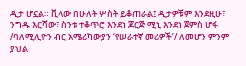ዲታ ሆኗል። ቪላው በሁለት ሦስት ይቆጠራል፤ ዲታዎቹም እንደዚሁ፣ ንግዱ እርሻው፣ ስንቱ ተቆጥሮ እንደነ ጆርጅ ሚኒ እንደነ ጀምስ ሆፋ /ባለሚሊዮን ብር አሜሪካውያን ‘የሠራተኛ መሪዎች’/ ለመሆን ምንም ያህል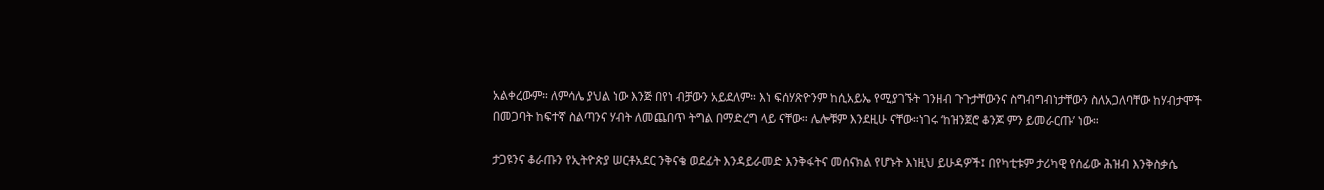አልቀረውም። ለምሳሌ ያህል ነው እንጅ በየነ ብቻውን አይደለም። እነ ፍሰሃጽዮንም ከሲአይኤ የሚያገኙት ገንዘብ ጉጉታቸውንና ስግብግብነታቸውን ስለአጋለባቸው ከሃብታሞች በመጋባት ከፍተኛ ስልጣንና ሃብት ለመጨበጥ ትግል በማድረግ ላይ ናቸው። ሌሎቹም እንደዚሁ ናቸው።ነገሩ ‘ከዝንጀሮ ቆንጆ ምን ይመራርጡ’ ነው።

ታጋዩንና ቆራጡን የኢትዮጵያ ሠርቶአደር ንቅናቄ ወደፊት እንዳይራመድ እንቅፋትና መሰናክል የሆኑት እነዚህ ይሁዳዎች፤ በየካቲቱም ታሪካዊ የሰፊው ሕዝብ እንቅስቃሴ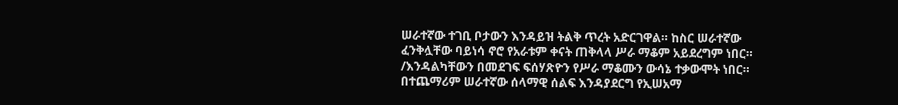ሠራተኛው ተገቢ ቦታውን እንዳይዝ ትልቅ ጥረት አድርገዋል። ከስር ሠራተኛው ፈንቅሏቸው ባይነሳ ኖሮ የአራቱም ቀናት ጠቅላላ ሥራ ማቆም አይደረግም ነበር። /እንዳልካቸውን በመደገፍ ፍሰሃጽዮን የሥራ ማቆሙን ውሳኔ ተቃውሞት ነበር። በተጨማሪም ሠራተኛው ሰላማዊ ሰልፍ እንዳያደርግ የኢሠአማ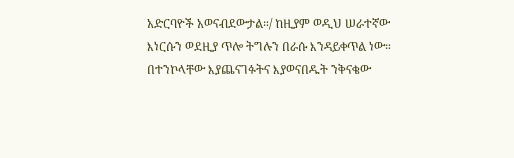አድርባዮች አወናብደውታል።/ ከዚያም ወዲህ ሠራተኛው እነርሱን ወደዚያ ጥሎ ትግሉን በራሱ እንዳይቀጥል ነው። በተንኮላቸው እያጨናገፉትና እያወናበዱት ንቅናቄው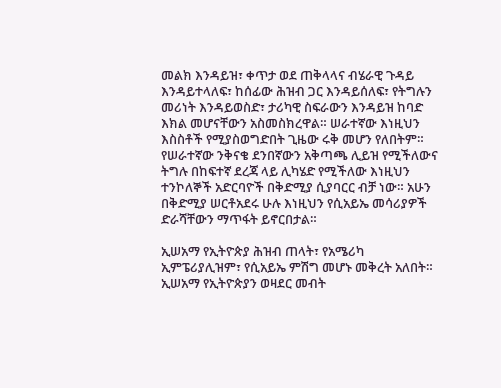መልክ እንዳይዝ፣ ቀጥታ ወደ ጠቅላላና ብሄራዊ ጉዳይ እንዳይተላለፍ፣ ከሰፊው ሕዝብ ጋር እንዳይሰለፍ፣ የትግሉን መሪነት እንዳይወስድ፣ ታሪካዊ ስፍራውን እንዳይዝ ከባድ እክል መሆናቸውን አስመስክረዋል። ሠራተኛው እነዚህን እስስቶች የሚያስወግድበት ጊዜው ሩቅ መሆን የለበትም። የሠራተኛው ንቅናቄ ደንበኛውን አቅጣጫ ሊይዝ የሚችለውና ትግሉ በከፍተኛ ደረጃ ላይ ሊካሄድ የሚችለው እነዚህን ተንኮለኞች አድርባዮች በቅድሚያ ሲያባርር ብቻ ነው። አሁን በቅድሚያ ሠርቶአደሩ ሁሉ እነዚህን የሲአይኤ መሳሪያዎች ድራሻቸውን ማጥፋት ይኖርበታል።

ኢሠአማ የኢትዮጵያ ሕዝብ ጠላት፣ የአሜሪካ ኢምፔሪያሊዝም፣ የሲአይኤ ምሽግ መሆኑ መቅረት አለበት። ኢሠአማ የኢትዮጵያን ወዛደር መብት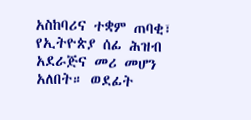አስከባሪና ተቋም ጠባቂ፣ የኢትዮጵያ ሰፊ ሕዝብ አደራጅና መሪ መሆን አለበት። ወደፊት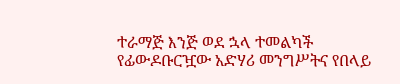ተራማጅ እንጅ ወደ ኋላ ተመልካች የፊውዶቡርዧው አድሃሪ መንግሥትና የበላይ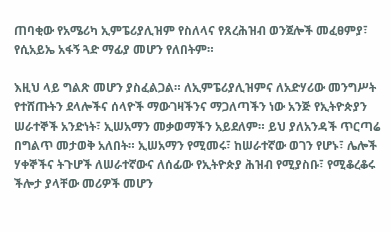ጠባቂው የአሜሪካ ኢምፔሪያሊዝም የስለላና የጸረሕዝብ ወንጀሎች መፈፀምያ፣ የሲአይኤ አፋኝ ጓድ ማፊያ መሆን የለበትም።

እዚህ ላይ ግልጽ መሆን ያስፈልጋል። ለኢምፔሪያሊዝምና ለአድሃሪው መንግሥት የተሸጡትን ደላሎችና ሰላዮች ማውገዛችንና ማጋለጣችን ነው አንጅ የኢትዮጵያን ሠራተኞች አንድነት፣ ኢሠአማን መቃወማችን አይደለም። ይህ ያለአንዳች ጥርጣሬ በግልጥ መታወቅ አለበት። ኢሠአማን የሚመሩ፣ ከሠራተኛው ወገን የሆኑ፣ ሌሎች ሃቀኞችና ትጉሆች ለሠራተኛውና ለሰፊው የኢትዮጵያ ሕዝብ የሚያስቡ፣ የሚቆረቆሩ ችሎታ ያላቸው መሪዎች መሆን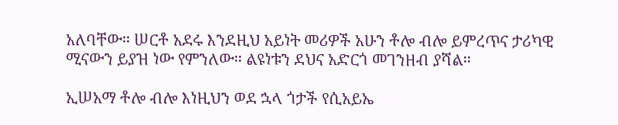አለባቸው። ሠርቶ አደሩ እንደዚህ አይነት መሪዎች አሁን ቶሎ ብሎ ይምረጥና ታሪካዊ ሚናውን ይያዝ ነው የምንለው። ልዩነቱን ደህና አድርጎ መገንዘብ ያሻል።

ኢሠአማ ቶሎ ብሎ እነዚህን ወደ ኋላ ጎታች የሲአይኤ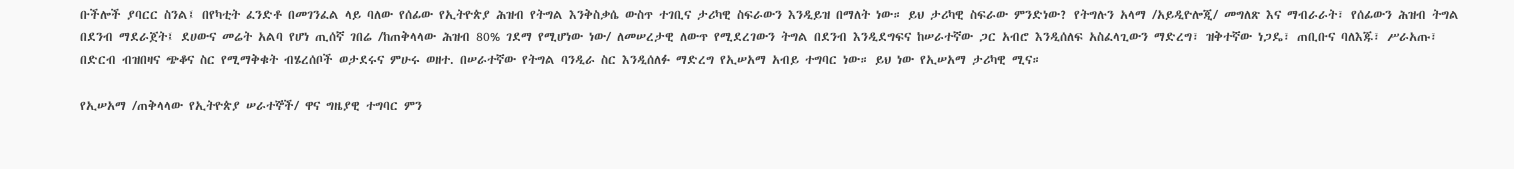ቡችሎች ያባርር ስንል፤ በየካቲት ፈንድቶ በመገንፈል ላይ ባለው የሰፊው የኢትዮጵያ ሕዝብ የትግል እንቅስቃሴ ውስጥ ተገቢና ታሪካዊ ስፍራውን እንዲይዝ በማለት ነው። ይህ ታሪካዊ ስፍራው ምንድነው? የትግሉን አላማ /አይዲዮሎጂ/ መግለጽ እና ማብራራት፣ የሰፊውን ሕዝብ ትግል በደንብ ማደራጀት፤ ደሀውና መሬት አልባ የሆነ ጢሰኛ ገበሬ /ከጠቅላላው ሕዝብ 80% ገደማ የሚሆነው ነው/ ለመሠረታዊ ለውጥ የሚደረገውን ትግል በደንብ እንዲደግፍና ከሠራተኛው ጋር አብሮ እንዲሰለፍ አስፈላጊውን ማድረግ፣ ዝቅተኛው ነጋዴ፣ ጠቢቡና ባለእጁ፣ ሥራአጡ፣ በድርብ ብዝበዛና ጭቆና ስር የሚማቅቁት ብሄረሰቦች ወታደሩና ምሁሩ ወዘተ. በሠራተኛው የትግል ባንዲራ ስር እንዲሰለፉ ማድረግ የኢሠአማ አብይ ተግባር ነው። ይህ ነው የኢሠአማ ታሪካዊ ሚና።

የኢሠአማ /ጠቅላላው የኢትዮጵያ ሠራተኞች/ ዋና ግዜያዊ ተግባር ምን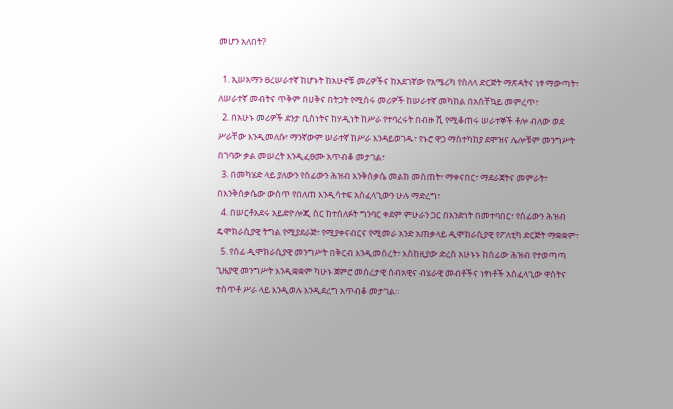መሆን አለበት?

  1. ኢሠአማን ፀረሠራተኛ ከሆኑት ከአሁኖቹ መሪዎችና ከአደገኛው የአሜሪካ የስለላ ድርጅት ማጽዳትና ነፃ ማውጣት፣ ለሠራተኛ መብትና ጥቅም በሀቅና በትጋት የሚሰሩ መሪዎች ከሠራተኛ መካከል በአስቸኳይ መምረጥ፣
  2. በአሁኑ መሪዎች ደንታ ቢስነትና ከሃዲነት ከሥራ የተባረሩት በብዙ ሺ የሚቆጠሩ ሠራተኞች ቶሎ ብለው ወደ ሥራቸው እንዲመለሱ፣ ማንኛውም ሠራተኛ ከሥራ እንዳይወገዱ፣ የኑሮ ዋጋ ማስተካከያ ደሞዝና ሌሎቹም መንግሥት በገባው ቃል መሠረት እንዲፈፀሙ አጥብቆ መታገል፣
  3. በመካሄድ ላይ ያለውን የሰፊውን ሕዝብ እንቅስቃሴ መልክ መስጠት፣ ማቀናበር፣ ማደራጀትና መምራት፣ በእንቅስቃሴው ውስጥ የበለጠ እንዲሳተፍ አስፈላጊውን ሁሉ ማድረግ፣
  4. በሠርቶአደሩ አይድዮሎጂ ስር ከተሰለፉት ግንባር ቀደም ምሁራን ጋር በአንድነት በመተባበር፣ የሰፊውን ሕዝብ ዴሞክራሲያዊ ትግል የሚያደራጅ፣ የሚያቀናብርና የሚመራ አንድ አጠቃላይ ዲሞክራሲያዊ የፖለቲካ ድርጅት ማቋቋም፣
  5. የሰፊ ዲሞክራሲያዊ መንግሥት በቅርብ እንዲመሰረት፣ እስከዚያው ድረስ አሁኑኑ ከሰፊው ሕዝብ የተወጣጣ ጊዜያዊ መንግሥት እንዲቋቋም ካሁኑ ጀምሮ መሰረታዊ ሰብአዊና ብሄራዊ መብቶችና ነፃነቶች አስፈላጊው ዋስትና ተሰጥቶ ሥራ ላይ እንዲወሉ እንዲደረግ አጥብቆ መታገል።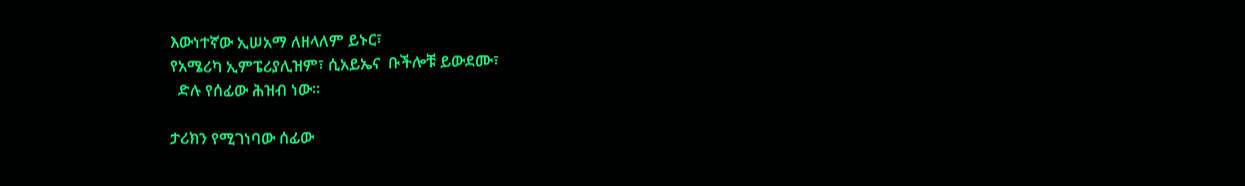እውነተኛው ኢሠአማ ለዘላለም ይኑር፣
የአሜሪካ ኢምፔሪያሊዝም፣ ሲአይኤና  ቡችሎቹ ይውደሙ፣
  ድሉ የሰፊው ሕዝብ ነው።

ታሪክን የሚገነባው ሰፊው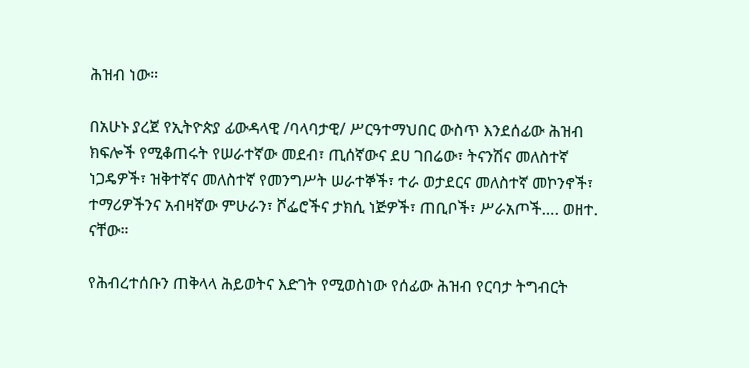ሕዝብ ነው።

በአሁኑ ያረጀ የኢትዮጵያ ፊውዳላዊ /ባላባታዊ/ ሥርዓተማህበር ውስጥ እንደሰፊው ሕዝብ ክፍሎች የሚቆጠሩት የሠራተኛው መደብ፣ ጢሰኛውና ደሀ ገበሬው፣ ትናንሽና መለስተኛ ነጋዴዎች፣ ዝቅተኛና መለስተኛ የመንግሥት ሠራተኞች፣ ተራ ወታደርና መለስተኛ መኮንኖች፣ ተማሪዎችንና አብዛኛው ምሁራን፣ ሾፌሮችና ታክሲ ነጅዎች፣ ጠቢቦች፣ ሥራአጦች…. ወዘተ. ናቸው።

የሕብረተሰቡን ጠቅላላ ሕይወትና እድገት የሚወስነው የሰፊው ሕዝብ የርባታ ትግብርት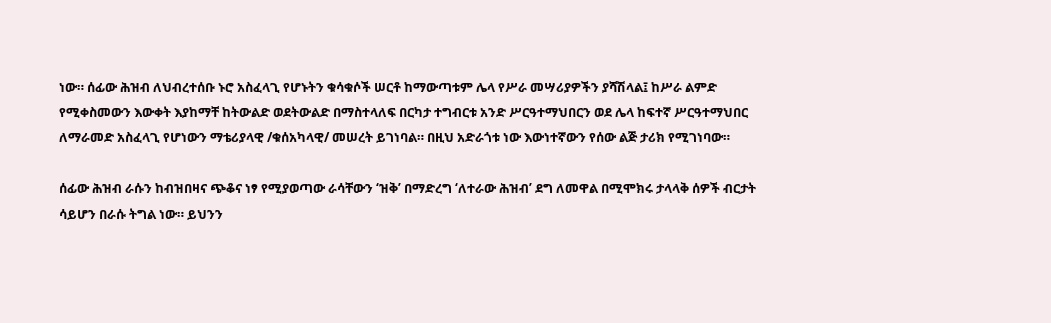ነው። ሰፊው ሕዝብ ለህብረተሰቡ ኑሮ አስፈላጊ የሆኑትን ቁሳቁሶች ሠርቶ ከማውጣቱም ሌላ የሥራ መሣሪያዎችን ያሻሽላል፤ ከሥራ ልምድ የሚቀስመውን እውቀት እያከማቸ ከትውልድ ወደትውልድ በማስተላለፍ በርካታ ተግብርቱ አንድ ሥርዓተማህበርን ወደ ሌላ ከፍተኛ ሥርዓተማህበር ለማራመድ አስፈላጊ የሆነውን ማቴሪያላዊ /ቁሰአካላዊ/ መሠረት ይገነባል። በዚህ አድራጎቱ ነው እውነተኛውን የሰው ልጅ ታሪክ የሚገነባው።

ሰፊው ሕዝብ ራሱን ከብዝበዛና ጭቆና ነፃ የሚያወጣው ራሳቸውን ‘ዝቅ’ በማድረግ ‘ለተራው ሕዝብ’ ደግ ለመዋል በሚሞክሩ ታላላቅ ሰዎች ብርታት ሳይሆን በራሱ ትግል ነው። ይህንን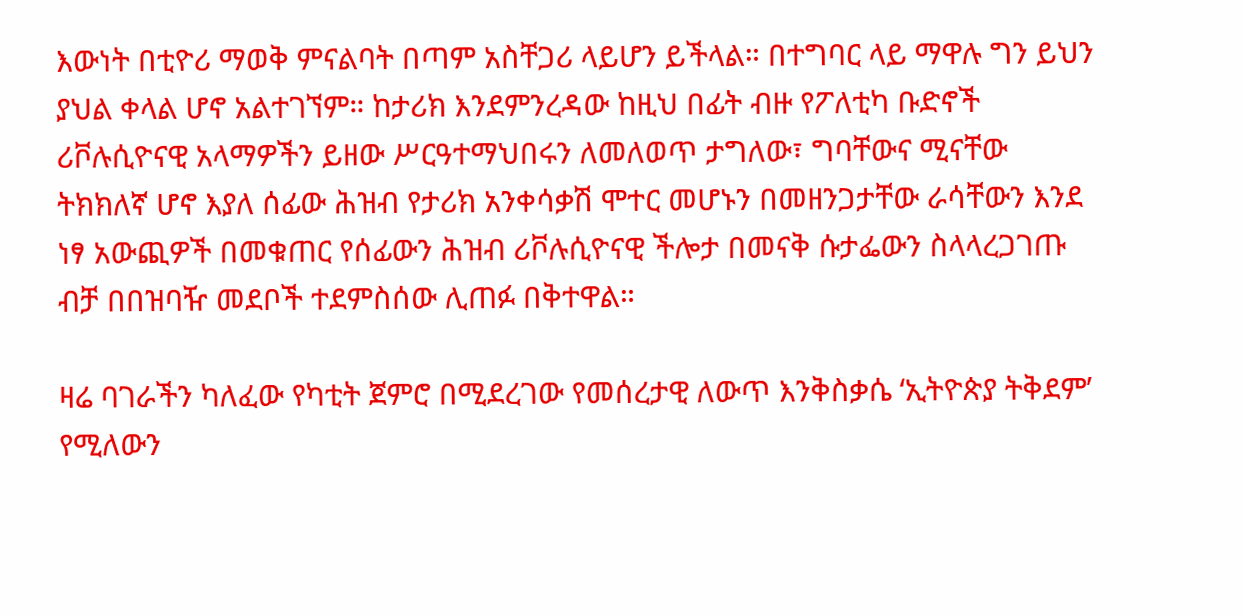እውነት በቲዮሪ ማወቅ ምናልባት በጣም አስቸጋሪ ላይሆን ይችላል። በተግባር ላይ ማዋሉ ግን ይህን ያህል ቀላል ሆኖ አልተገኘም። ከታሪክ እንደምንረዳው ከዚህ በፊት ብዙ የፖለቲካ ቡድኖች ሪቮሉሲዮናዊ አላማዎችን ይዘው ሥርዓተማህበሩን ለመለወጥ ታግለው፣ ግባቸውና ሚናቸው ትክክለኛ ሆኖ እያለ ሰፊው ሕዝብ የታሪክ አንቀሳቃሽ ሞተር መሆኑን በመዘንጋታቸው ራሳቸውን እንደ ነፃ አውጪዎች በመቁጠር የሰፊውን ሕዝብ ሪቮሉሲዮናዊ ችሎታ በመናቅ ሱታፌውን ስላላረጋገጡ ብቻ በበዝባዥ መደቦች ተደምስሰው ሊጠፉ በቅተዋል።

ዛሬ ባገራችን ካለፈው የካቲት ጀምሮ በሚደረገው የመሰረታዊ ለውጥ እንቅስቃሴ ‘ኢትዮጵያ ትቅደም’ የሚለውን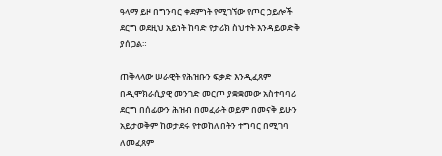ዓላማ ይዞ በግንባር ቀደምነት የሚገኘው የጦር ኃይሎች ደርግ ወደዚህ አይነት ከባድ የታሪክ ስህተት እንዳይወድቅ ያሰጋል።

ጠቅላላው ሠራዊት የሕዝቡን ፍቃድ እንዲፈጸም በዲሞክራሲያዊ መንገድ መርጦ ያቋቋመው አስተባባሪ ደርግ በሰፊውን ሕዝብ በመፈራት ወይም በመናቅ ይሁን አይታወቅም ከወታደሩ የተወከለበትን ተግባር በሚገባ ለመፈጸም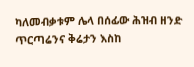ካለመብቃቱም ሌላ በሰፊው ሕዝብ ዘንድ ጥርጣሬንና ቅሬታን እስከ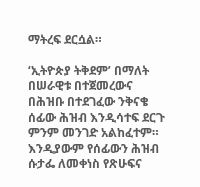ማትረፍ ደርሷል።

‘ኢትዮጵያ ትቅደም’ በማለት በሠራዊቱ በተጀመረውና በሕዝቡ በተደገፈው ንቅናቄ ሰፊው ሕዝብ እንዲሳተፍ ደርጉ ምንም መንገድ አልከፈተም። እንዲያውም የሰፊውን ሕዝብ ሱታፌ ለመቀነስ የጽሁፍና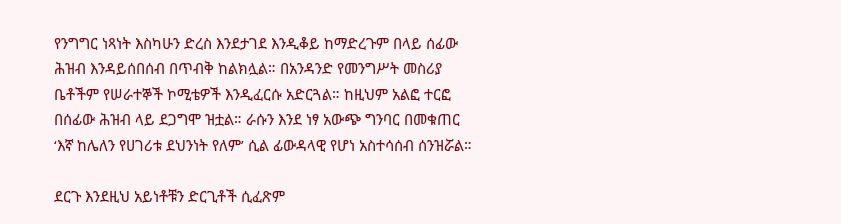የንግግር ነጻነት እስካሁን ድረስ እንደታገደ እንዲቆይ ከማድረጉም በላይ ሰፊው ሕዝብ እንዳይሰበሰብ በጥብቅ ከልክሏል። በአንዳንድ የመንግሥት መስሪያ ቤቶችም የሠራተኞች ኮሚቴዎች እንዲፈርሱ አድርጓል። ከዚህም አልፎ ተርፎ በሰፊው ሕዝብ ላይ ደጋግሞ ዝቷል። ራሱን እንደ ነፃ አውጭ ግንባር በመቁጠር ‘እኛ ከሌለን የሀገሪቱ ደህንነት የለም’ ሲል ፊውዳላዊ የሆነ አስተሳሰብ ሰንዝሯል።

ደርጉ እንደዚህ አይነቶቹን ድርጊቶች ሲፈጽም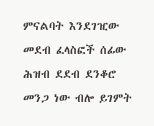ምናልባት እንደገዢው መደብ ፈላስፎች ሰፊው ሕዝብ ደደብ ደንቆሮ መንጋ ነው ብሎ ይገምት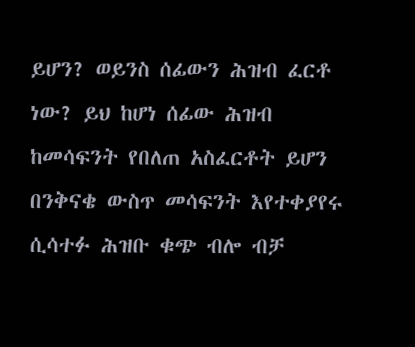ይሆን? ወይንስ ሰፊውን ሕዝብ ፈርቶ ነው? ይህ ከሆነ ሰፊው ሕዝብ ከመሳፍንት የበለጠ አስፈርቶት ይሆን በንቅናቄ ውስጥ መሳፍንት እየተቀያየሩ ሲሳተፉ ሕዝቡ ቁጭ ብሎ ብቻ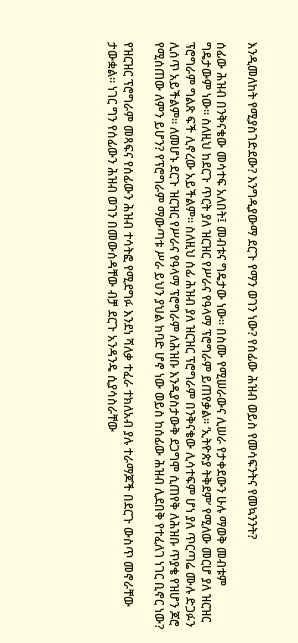እንዲመለከት የሚያስገድደው? እንግዲያውማ ደርጉ የማን ወገን ነው? የሰፊው ሕዝብ ወይስ የመሳፍንትና የመኳንንት?

ሰፊው ሕዝብ በንቅናቄው መሳተፍ አለበት፤ መብቱና ግዴታው ነው። በስሙ የሚሠራውና ሊሠራ የታቀደውን ሁሉ ማወቅ መብቱም ግዴታውም ነው። ስለዚህ ከደርጉ ጥርት ያለ ዝርዝር የሥራና የዓላማ ፕሮግራም ይጠየቃል። ‘ኢትዮጵያ ትቅደም’ የሚለው መርሆ ያለ ዝርዝር ፕሮግራም ግልጽ ፍች ሊኖረው አይችልም። ስለዚህ ሰፊ ሕዝብ ያለ ዝርዝር ፕሮግራም በንቅናቄው ሊሳተፍም ሆነ ያለ ጥርጣሬ ሙሉ ድጋፉን ሊሰጥ አይችልም። ለመሆኑ ደርጉ ዝርዝር የሥራና የዓላማ ፕሮግራም ለሕዝቡ እንዲያስታውቅ ደጋግሞ ሲጠየቅ ለሕዝቡ ጥያቄ የዝሆን ጆሮ የሚሰጠው ለምን ይሆን? የፕሮግራም ማውጣቱ ሥራ ይህን ያህል ከባድ ሆኖ ነው ወይስ ከሰፊው ሕዝብ ሊደበቅ የተፈለገ ነገር ቢኖር ነው?

የዝርዝር ፕሮግራም መጻፍና የሰፊውን ሕዝብ ተሳትፎ የሚደግፉ እንደነ ሻለቃ ተፈራ ተክለአብ ያሉ ተራማጆች በደርጉ ውስጥ መኖራቸው ታውቋል። ነገር ግን የሰፊውን ሕዝብ ወገን በመውሰዳቸው ብቻ ደርጉ አንዳንዴ ሲያሳስራቸው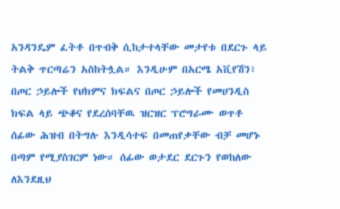አንዳንዴም ፈትቶ በጥብቅ ሲከታተላቸው መታየቱ በደርጉ ላይ ትልቅ ጥርጣሬን አስከትሏል። እንዲሁም በአርሜ አቪየሽን፣ በጦር ኃይሎች የህክምና ክፍልና በጦር ኃይሎች የመሀንዲስ ክፍል ላይ ጭቆና የደረሰባቸዉ ዝርዝር ፕሮግራሙ ወጥቶ ሰፊው ሕዝብ በትግሉ እንዲሳተፍ በመጠየቃቸው ብቻ መሆኑ በጣም የሚያስገርም ነው። ሰፊው ወታደር ደርጉን የወከለው ለእንደዚህ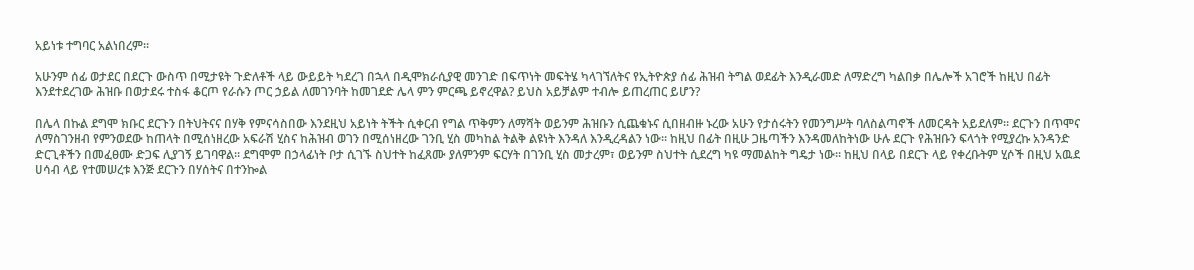አይነቱ ተግባር አልነበረም።

አሁንም ሰፊ ወታደር በደርጉ ውስጥ በሚታዩት ጉድለቶች ላይ ውይይት ካደረገ በኋላ በዲሞክራሲያዊ መንገድ በፍጥነት መፍትሄ ካላገኘለትና የኢትዮጵያ ሰፊ ሕዝብ ትግል ወደፊት እንዲራመድ ለማድረግ ካልበቃ በሌሎች አገሮች ከዚህ በፊት እንደተደረገው ሕዝቡ በወታደሩ ተስፋ ቆርጦ የራሱን ጦር ኃይል ለመገንባት ከመገደድ ሌላ ምን ምርጫ ይኖረዋል? ይህስ አይቻልም ተብሎ ይጠረጠር ይሆን?

በሌላ በኩል ደግሞ ክቡር ደርጉን በትህትናና በሃቅ የምናሳስበው እንደዚህ አይነት ትችት ሲቀርብ የግል ጥቅምን ለማሻት ወይንም ሕዝቡን ሲጨቁኑና ሲበዘብዙ ኑረው አሁን የታሰሩትን የመንግሥት ባለስልጣኖች ለመርዳት አይደለም። ደርጉን በጥሞና ለማስገንዘብ የምንወደው ከጠላት በሚሰነዘረው አፍራሽ ሂስና ከሕዝብ ወገን በሚሰነዘረው ገንቢ ሂስ መካከል ትልቅ ልዩነት እንዳለ እንዲረዳልን ነው። ከዚህ በፊት በዚሁ ጋዜጣችን እንዳመለከትነው ሁሉ ደርጉ የሕዝቡን ፍላጎት የሚያረኩ አንዳንድ ድርጊቶችን በመፈፀሙ ድጋፍ ሊያገኝ ይገባዋል። ደግሞም በኃላፊነት ቦታ ሲገኙ ስህተት ከፈጸሙ ያለምንም ፍርሃት በገንቢ ሂስ መታረም፣ ወይንም ስህተት ሲደረግ ካዩ ማመልከት ግዴታ ነው። ከዚህ በላይ በደርጉ ላይ የቀረቡትም ሂሶች በዚህ አዉደ ሀሳብ ላይ የተመሠረቱ እንጅ ደርጉን በሃሰትና በተንኰል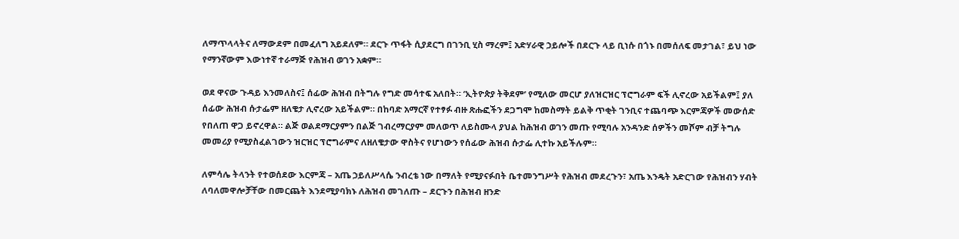ለማጥላላትና ለማውደም በመፈለግ አይደለም። ደርጉ ጥፋት ሲያደርግ በገንቢ ሂስ ማረም፤ አድሃራዊ ኃይሎች በደርጉ ላይ ቢነሱ በጎኑ በመሰለፍ መታገል፣ ይህ ነው የማንኛውም እውነተኛ ተራማጅ የሕዝብ ወገን አቋም።

ወደ ዋናው ጉዳይ እንመለስና፤ ሰፊው ሕዝብ በትግሉ የግድ መሳተፍ አለበት። ‘ኢትዮጵያ ትቅደም’ የሚለው መርሆ ያለዝርዝር ፕሮግራም ፍች ሊኖረው አይችልም፤ ያለ ሰፊው ሕዝብ ሱታፌም ዘለቄታ ሊኖረው አይችልም። በከባድ አማርኛ የተፃፉ ብዙ ጽሑፎችን ደጋግሞ ከመስማት ይልቅ ጥቂት ገንቢና ተጨባጭ እርምጃዎች መውሰድ የበለጠ ዋጋ ይኖረዋል። ልጅ ወልደማርያምን በልጅ ገብረማርያም መለወጥ ለይስሙላ ያህል ከሕዝብ ወገን መጡ የሚባሉ አንዳንድ ሰዎችን መሾም ብቻ ትግሉ መመሪያ የሚያስፈልገውን ዝርዝር ፕሮግራምና ለዘለቄታው ዋስትና የሆነውን የሰፊው ሕዝብ ሱታፌ ሊተኩ አይችሉም።

ለምሳሌ ትላንት የተወሰደው እርምጃ – አጤ ኃይለሥላሴ ንብረቴ ነው በማለት የሚያናፉበት ቤተመንግሥት የሕዝብ መደረጉን፣ አጤ እንዴት አድርገው የሕዝብን ሃብት ለባለመዋሎቻቸው በመርጨት እንደሚያባክኑ ለሕዝብ መገለጡ – ደርጉን በሕዝብ ዘንድ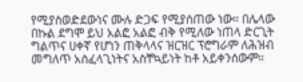የሚያስወድደውነና ሙሉ ድጋፍ የሚያሰጠው ነው። በሌላው በኩል ደግሞ ይህ አልፎ አልፎ ብቅ የሚለው ነጠላ ድርጊት ግልጥና ሀቀኛ የሆነን ጠቅላላና ዝርዝር ፕሮግራም ለሕዝብ መግለጥ አስፈላጊነትና አስቸኳይነት ከቶ አይቀንሰውም።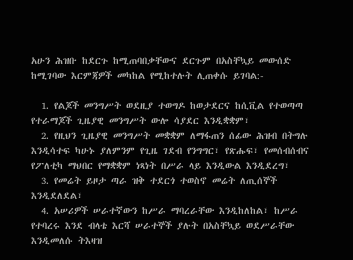አሁን ሕዝቡ ከደርጉ ከሚጠባበቃቸውና ደርጉም በአስቸኳይ መውሰድ ከሚገባው እርምጃዎች መካከል የሚከተሉት ሊጠቀሱ ይገባል:-

  1. የልጆች መንግሥት ወደዚያ ተወግዶ ከወታደርና ከሲቪል የተወጣጣ የተራማጆች ጊዜያዊ መንግሥት ውሎ ሳያደር እንዲቋቋም፣
  2. የዚህን ጊዜያዊ መንግሥት መቋቋም ለማፋጠን ሰፊው ሕዝብ በትግሉ እንዲሳተፍ ካሁኑ ያለምንም የጊዜ ገደብ የንግግር፣ የጽሑፍ፣ የመሰብሰብና የፖለቲካ ማህበር የማቋቋም ነጻነት በሥራ ላይ እንዲውል እንዲደረግ፣
  3. የመሬት ይዞታ ጣራ ዝቅ ተደርጎ ተወስኖ መሬት ለጢሰኞች እንዲደለደል፣
  4. አሠሪዎች ሠራተኛውን ከሥራ ማባረራቸው እንዲከለከል፣ ከሥራ የተባረሩ እንደ ብላቴ እርሻ ሠራተኞች ያሉት በአስቸኳይ ወደሥራቸው እንዲመለሱ ትእዛዝ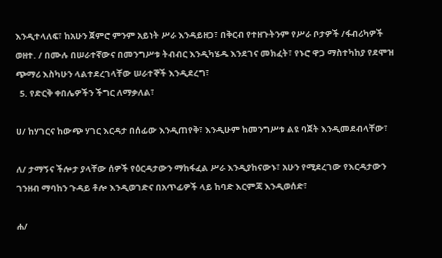እንዲተላለፍ፣ ከአሁን ጀምሮ ምንም አይነት ሥራ እንዳይዘጋ፣ በቅርብ የተዘጉትንም የሥራ ቦታዎች /ፋብሪካዎች ወዘተ. / በሙሉ በሠራተኛውና በመንግሥቱ ትብብር እንዲካሄዱ እንደገና መክፈት፣ የኑሮ ዋጋ ማስተካከያ የደሞዝ ጭማሪ እስካሁን ላልተደረገላቸው ሠራተኞች እንዲደረግ፣
  5. የድርቅ ቀበሌዎችን ችግር ለማቃለል፣

ሀ/ ከሃገርና ከውጭ ሃገር እርዳታ በሰፊው እንዲጠየቅ፣ እንዲሁም ከመንግሥቱ ልዩ ባጀት እንዲመደብላቸው፣

ለ/ ታማኝና ችሎታ ያላቸው ሰዎች የዕርዳታውን ማከፋፈል ሥራ እንዲያከናውኑ፣ አሁን የሚደረገው የእርዳታውን ገንዘብ ማባከን ጉዳይ ቶሎ እንዲወገድና በአጥፊዎች ላይ ከባድ እርምጃ እንዲወሰድ፣

ሐ/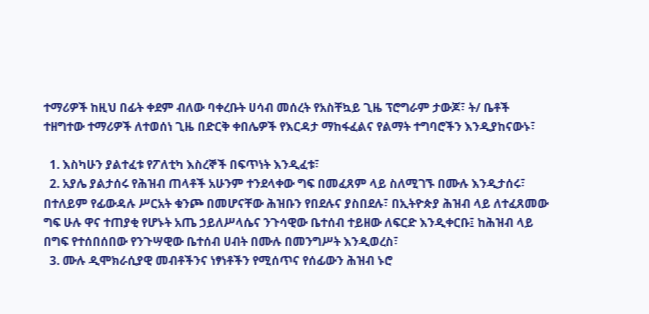ተማሪዎች ከዚህ በፊት ቀደም ብለው ባቀረቡት ሀሳብ መሰረት የአስቸኳይ ጊዜ ፕሮግራም ታውጆ፣ ት/ ቤቶች ተዘግተው ተማሪዎች ለተወሰነ ጊዜ በድርቅ ቀበሌዎች የእርዳታ ማከፋፈልና የልማት ተግባሮችን እንዲያከናውኑ፣

  1. እስካሁን ያልተፈቱ የፖለቲካ እስረኞች በፍጥነት እንዲፈቱ፣
  2. አያሌ ያልታሰሩ የሕዝብ ጠላቶች አሁንም ተንደላቀው ግፍ በመፈጸም ላይ ስለሚገኙ በሙሉ እንዲታሰሩ፣ በተለይም የፊውዳሉ ሥርአት ቁንጮ በመሆናቸው ሕዝቡን የበደሉና ያስበደሉ፣ በኢትዮጵያ ሕዝብ ላይ ለተፈጸመው ግፍ ሁሉ ዋና ተጠያቂ የሆኑት አጤ ኃይለሥላሴና ንጉሳዊው ቤተሰብ ተይዘው ለፍርድ እንዲቀርቡ፤ ከሕዝብ ላይ በግፍ የተሰበሰበው የንጉሣዊው ቤተሰብ ሀብት በሙሉ በመንግሥት እንዲወረስ፣
  3. ሙሉ ዲሞክራሲያዊ መብቶችንና ነፃነቶችን የሚሰጥና የሰፊውን ሕዝብ ኑሮ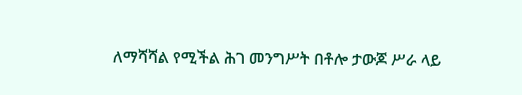ለማሻሻል የሚችል ሕገ መንግሥት በቶሎ ታውጆ ሥራ ላይ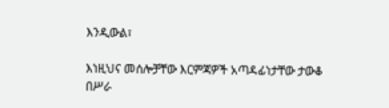እንዲውል፣

እነዚህና መሰሎቻቸው እርምጃዎች አጣዳፊነታቸው ታውቆ በሥራ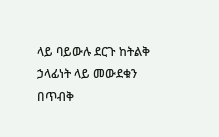ላይ ባይውሉ ደርጉ ከትልቅ ኃላፊነት ላይ መውደቁን በጥብቅ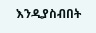እንዲያስብበት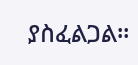ያስፈልጋል።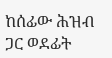ከሰፊው ሕዝብ ጋር ወደፊት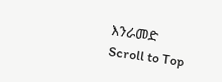እንራመድ
Scroll to Top